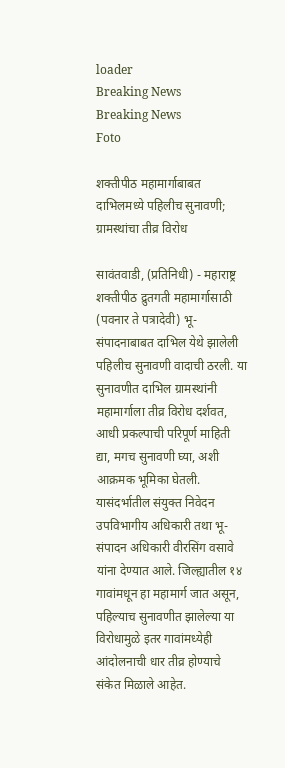loader
Breaking News
Breaking News
Foto

शक्तीपीठ महामार्गाबाबत दाभिलमध्ये पहिलीच सुनावणी; ग्रामस्थांचा तीव्र विरोध

सावंतवाडी, (प्रतिनिधी) - महाराष्ट्र शक्तीपीठ द्रुतगती महामार्गासाठी (पवनार ते पत्रादेवी) भू-संपादनाबाबत दाभिल येथे झालेली पहिलीच सुनावणी वादाची ठरली. या सुनावणीत दाभिल ग्रामस्थांनी महामार्गाला तीव्र विरोध दर्शवत, आधी प्रकल्पाची परिपूर्ण माहिती द्या, मगच सुनावणी घ्या, अशी आक्रमक भूमिका घेतली. यासंदर्भातील संयुक्त निवेदन उपविभागीय अधिकारी तथा भू-संपादन अधिकारी वीरसिंग वसावे यांना देण्यात आले. जिल्ह्यातील १४ गावांमधून हा महामार्ग जात असून, पहिल्याच सुनावणीत झालेल्या या विरोधामुळे इतर गावांमध्येही आंदोलनाची धार तीव्र होण्याचे संकेत मिळाले आहेत.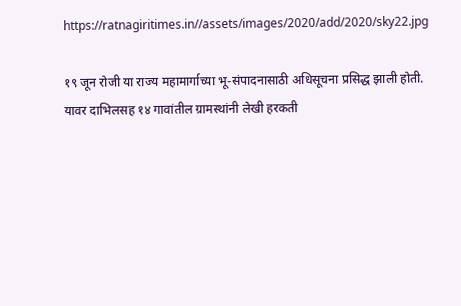https://ratnagiritimes.in//assets/images/2020/add/2020/sky22.jpg

१९ जून रोजी या राज्य महामार्गाच्या भू-संपादनासाठी अधिसूचना प्रसिद्ध झाली होती. यावर दाभिलसह १४ गावांतील ग्रामस्थांनी लेखी हरकती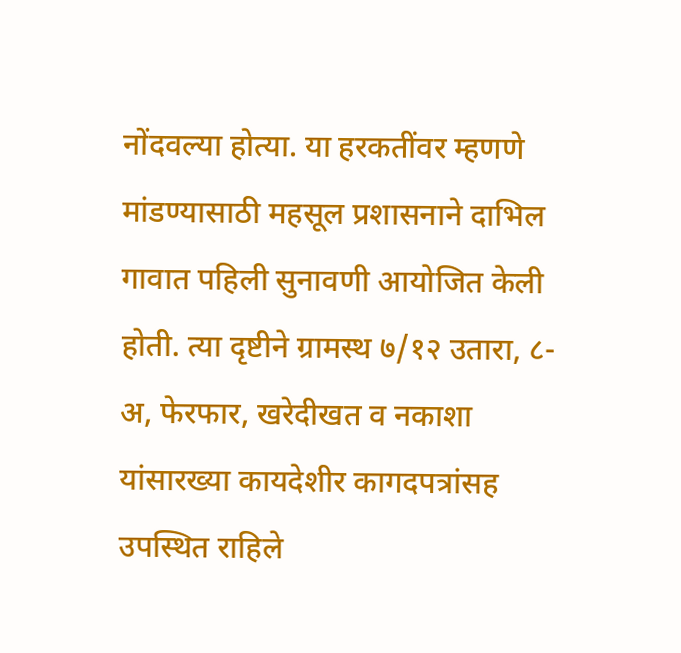नोंदवल्या होत्या. या हरकतींवर म्हणणे मांडण्यासाठी महसूल प्रशासनाने दाभिल गावात पहिली सुनावणी आयोजित केली होती. त्या दृष्टीने ग्रामस्थ ७/१२ उतारा, ८-अ, फेरफार, खरेदीखत व नकाशा यांसारख्या कायदेशीर कागदपत्रांसह उपस्थित राहिले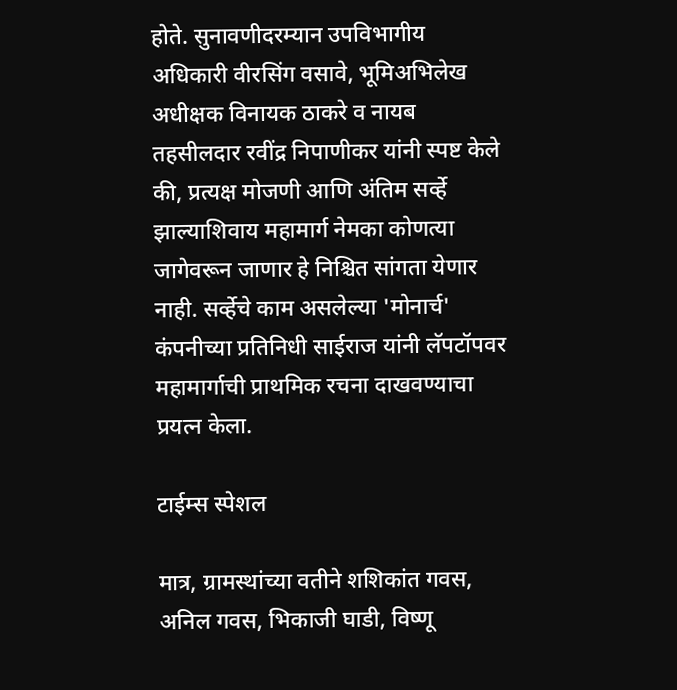होते. सुनावणीदरम्यान उपविभागीय अधिकारी वीरसिंग वसावे, भूमिअभिलेख अधीक्षक विनायक ठाकरे व नायब तहसीलदार रवींद्र निपाणीकर यांनी स्पष्ट केले की, प्रत्यक्ष मोजणी आणि अंतिम सर्व्हे झाल्याशिवाय महामार्ग नेमका कोणत्या जागेवरून जाणार हे निश्चित सांगता येणार नाही. सर्व्हेचे काम असलेल्या 'मोनार्च' कंपनीच्या प्रतिनिधी साईराज यांनी लॅपटॉपवर महामार्गाची प्राथमिक रचना दाखवण्याचा प्रयत्न केला.

टाईम्स स्पेशल

मात्र, ग्रामस्थांच्या वतीने शशिकांत गवस, अनिल गवस, भिकाजी घाडी, विष्णू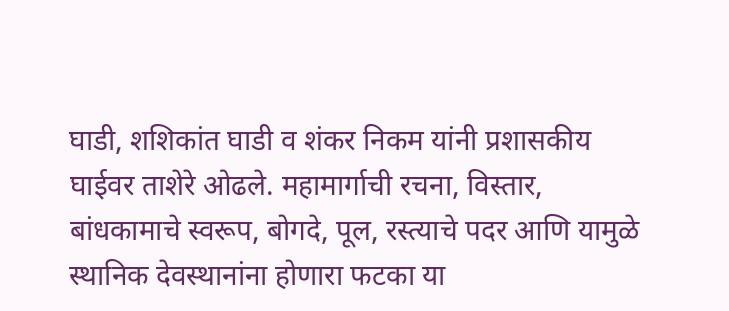घाडी, शशिकांत घाडी व शंकर निकम यांनी प्रशासकीय घाईवर ताशेरे ओढले. महामार्गाची रचना, विस्तार, बांधकामाचे स्वरूप, बोगदे, पूल, रस्त्याचे पदर आणि यामुळे स्थानिक देवस्थानांना होणारा फटका या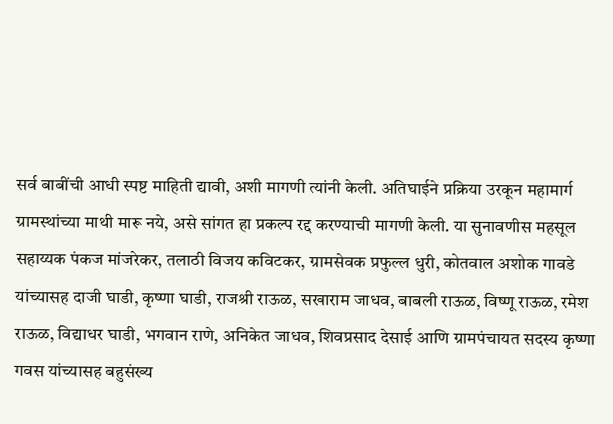सर्व बाबींची आधी स्पष्ट माहिती द्यावी, अशी मागणी त्यांनी केली. अतिघाईने प्रक्रिया उरकून महामार्ग ग्रामस्थांच्या माथी मारू नये, असे सांगत हा प्रकल्प रद्द करण्याची मागणी केली. या सुनावणीस महसूल सहाय्यक पंकज मांजरेकर, तलाठी विजय कविटकर, ग्रामसेवक प्रफुल्ल धुरी, कोतवाल अशोक गावडे यांच्यासह दाजी घाडी, कृष्णा घाडी, राजश्री राऊळ, सखाराम जाधव, बाबली राऊळ, विष्णू राऊळ, रमेश राऊळ, विद्याधर घाडी, भगवान राणे, अनिकेत जाधव, शिवप्रसाद देसाई आणि ग्रामपंचायत सदस्य कृष्णा गवस यांच्यासह बहुसंख्य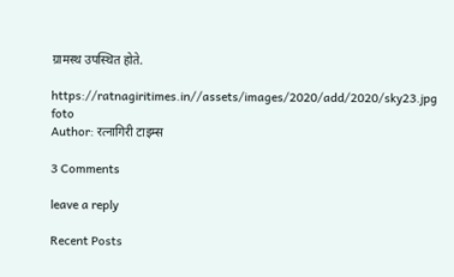ग्रामस्थ उपस्थित होते.

https://ratnagiritimes.in//assets/images/2020/add/2020/sky23.jpg
foto
Author: रत्नागिरी टाइम्स

3 Comments

leave a reply

Recent Posts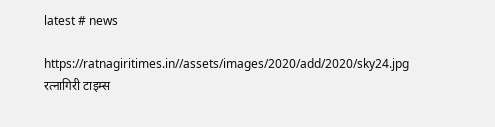latest # news

https://ratnagiritimes.in//assets/images/2020/add/2020/sky24.jpg
रत्नागिरी टाइम्स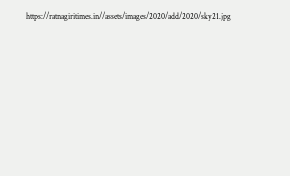https://ratnagiritimes.in//assets/images/2020/add/2020/sky21.jpg